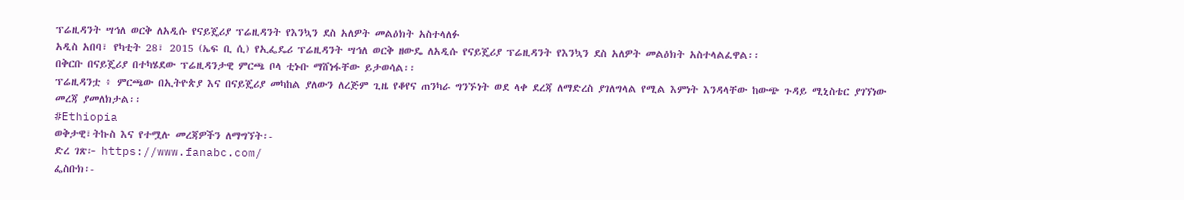ፕሬዚዳንት ሣኅለ ወርቅ ለአዲሱ የናይጄሪያ ፕሬዚዳንት የእንኳን ደስ አለዎት መልዕክት አስተላለፉ
አዲስ አበባ፣ የካቲት 28፣ 2015 (ኤፍ ቢ ሲ) የኢፌዴሪ ፕሬዚዳንት ሣኅለ ወርቅ ዘውዴ ለአዲሱ የናይጄሪያ ፕሬዚዳንት የእንኳን ደስ አለዎት መልዕክት አስተላልፈዋል፡፡
በቅርቡ በናይጄሪያ በተካሄደው ፕሬዚዳንታዊ ምርጫ ቦላ ቲኑቡ ማሸነፋቸው ይታወሳል፡፡
ፕሬዚዳንቷ ፥ ምርጫው በኢትዮጵያ እና በናይጄሪያ መካከል ያለውን ለረጅም ጊዜ የቆየና ጠንካራ ግንኙነት ወደ ላቀ ደረጃ ለማድረስ ያገለግላል የሚል እምነት እንዳላቸው ከውጭ ጉዳይ ሚኒስቴር ያገኘነው መረጃ ያመለክታል፡፡
#Ethiopia
ወቅታዊ፣ትኩስ እና የተሟሉ መረጃዎችን ለማግኘት፡-
ድረ ገጽ፦ https://www.fanabc.com/
ፌስቡክ፡-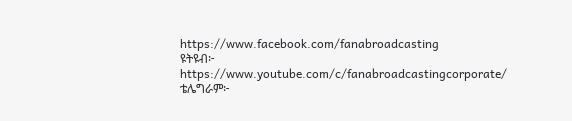https://www.facebook.com/fanabroadcasting
ዩትዩብ፦ https://www.youtube.com/c/fanabroadcastingcorporate/
ቴሌግራም፦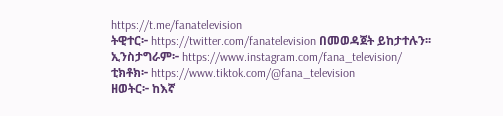https://t.me/fanatelevision
ትዊተር፦ https://twitter.com/fanatelevision በመወዳጀት ይከታተሉን፡፡
ኢንስታግራም፦ https://www.instagram.com/fana_television/
ቲክቶክ፦ https://www.tiktok.com/@fana_television
ዘወትር፦ ከእኛ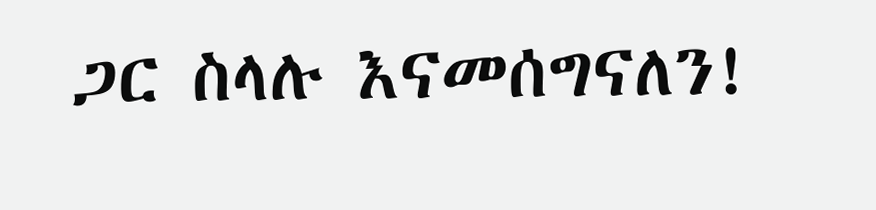ጋር ስላሉ እናመሰግናለን!